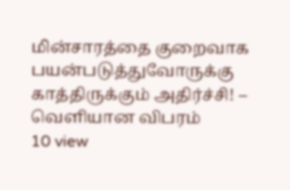மின்சாரத்தை குறைவாக பயன்படுத்துவோருக்கு காத்திருக்கும் அதிர்ச்சி! – வெளியான விபரம்
10 view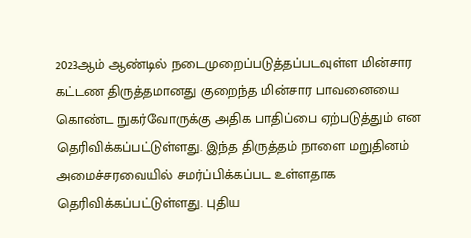2023ஆம் ஆண்டில் நடைமுறைப்படுத்தப்படவுள்ள மின்சார கட்டண திருத்தமானது குறைந்த மின்சார பாவனையை கொண்ட நுகர்வோருக்கு அதிக பாதிப்பை ஏற்படுத்தும் என தெரிவிக்கப்பட்டுள்ளது. இந்த திருத்தம் நாளை மறுதினம் அமைச்சரவையில் சமர்ப்பிக்கப்பட உள்ளதாக தெரிவிக்கப்பட்டுள்ளது. புதிய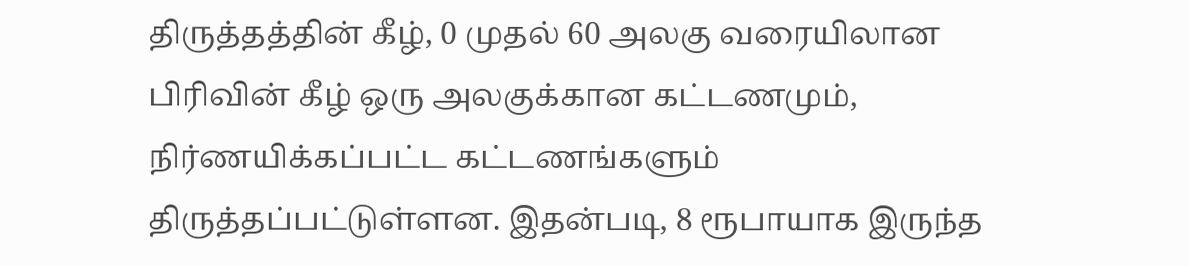திருத்தத்தின் கீழ், 0 முதல் 60 அலகு வரையிலான பிரிவின் கீழ் ஒரு அலகுக்கான கட்டணமும், நிர்ணயிக்கப்பட்ட கட்டணங்களும் திருத்தப்பட்டுள்ளன. இதன்படி, 8 ரூபாயாக இருந்த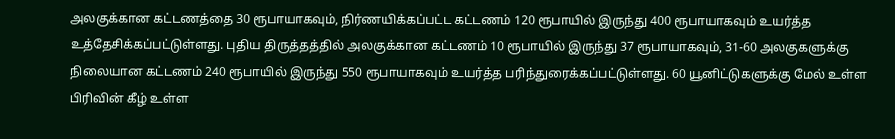அலகுக்கான கட்டணத்தை 30 ரூபாயாகவும், நிர்ணயிக்கப்பட்ட கட்டணம் 120 ரூபாயில் இருந்து 400 ரூபாயாகவும் உயர்த்த உத்தேசிக்கப்பட்டுள்ளது. புதிய திருத்தத்தில் அலகுக்கான கட்டணம் 10 ரூபாயில் இருந்து 37 ரூபாயாகவும், 31-60 அலகுகளுக்கு நிலையான கட்டணம் 240 ரூபாயில் இருந்து 550 ரூபாயாகவும் உயர்த்த பரிந்துரைக்கப்பட்டுள்ளது. 60 யூனிட்டுகளுக்கு மேல் உள்ள பிரிவின் கீழ் உள்ள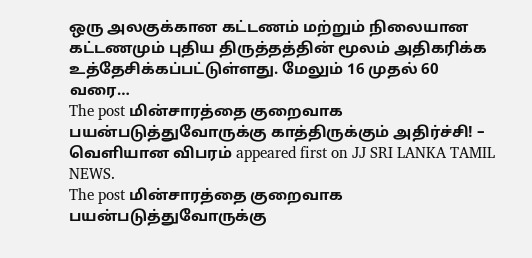ஒரு அலகுக்கான கட்டணம் மற்றும் நிலையான கட்டணமும் புதிய திருத்தத்தின் மூலம் அதிகரிக்க உத்தேசிக்கப்பட்டுள்ளது. மேலும் 16 முதல் 60 வரை…
The post மின்சாரத்தை குறைவாக பயன்படுத்துவோருக்கு காத்திருக்கும் அதிர்ச்சி! – வெளியான விபரம் appeared first on JJ SRI LANKA TAMIL NEWS.
The post மின்சாரத்தை குறைவாக பயன்படுத்துவோருக்கு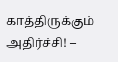காத்திருக்கும் அதிர்ச்சி! –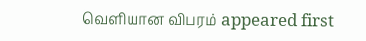வெளியான விபரம் appeared first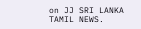on JJ SRI LANKA TAMIL NEWS.